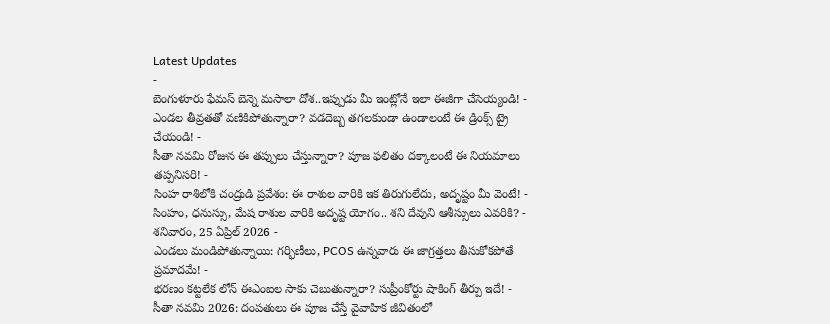Latest Updates
-
బెంగుళూరు ఫేమస్ బెన్నె మసాలా దోశ..ఇప్పుడు మీ ఇంట్లోనే ఇలా ఈజీగా చేసెయ్యండి! -
ఎండల తీవ్రతతో వణికిపోతున్నారా? వడదెబ్బ తగలకుండా ఉండాలంటే ఈ డ్రింక్స్ ట్రై చేయండి! -
సీతా నవమి రోజున ఈ తప్పులు చేస్తున్నారా? పూజ ఫలితం దక్కాలంటే ఈ నియమాలు తప్పనిసరి! -
సింహ రాశిలోకి చంద్రుడి ప్రవేశం: ఈ రాశుల వారికి ఇక తిరుగులేదు, అదృష్టం మీ వెంటే! -
సింహం, ధనుస్సు, మేష రాశుల వారికి అదృష్ట యోగం.. శని దేవుని ఆశీస్సులు ఎవరికి? - శనివారం, 25 ఏప్రిల్ 2026 -
ఎండలు మండిపోతున్నాయి: గర్భిణీలు, PCOS ఉన్నవారు ఈ జాగ్రత్తలు తీసుకోకపోతే ప్రమాదమే! -
భరణం కట్టలేక లోన్ ఈఎంఐల సాకు చెబుతున్నారా? సుప్రీంకోర్టు షాకింగ్ తీర్పు ఇదే! -
సీతా నవమి 2026: దంపతులు ఈ పూజ చేస్తే వైవాహిక జీవితంలో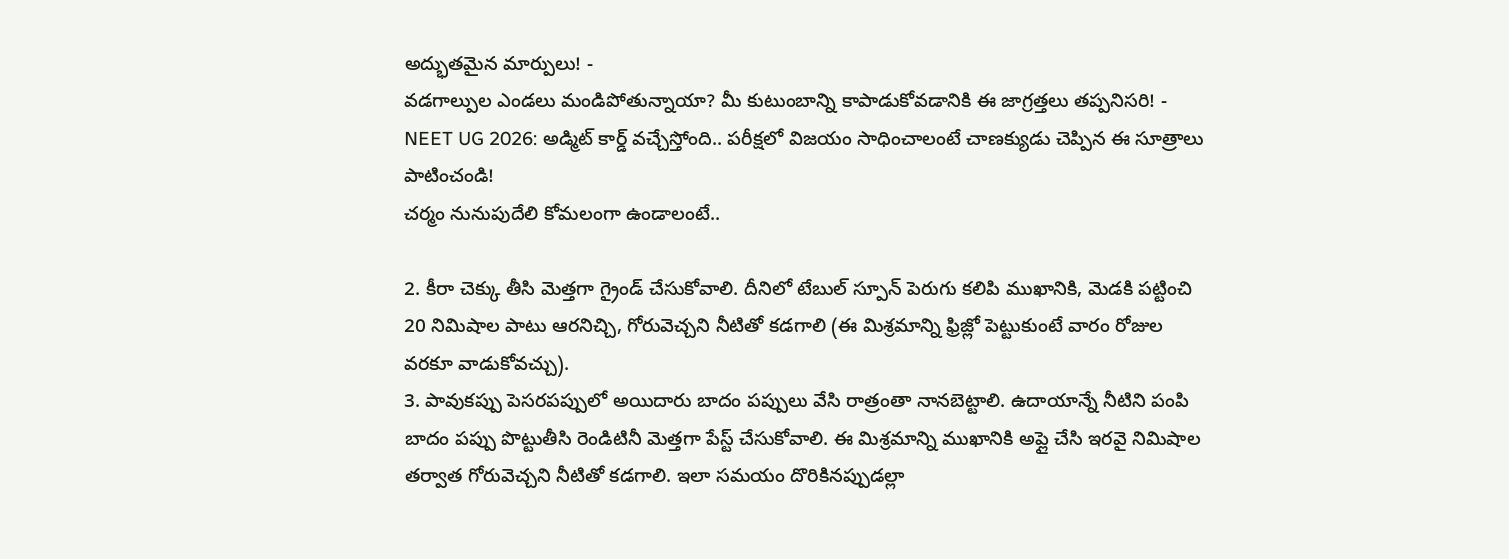అద్భుతమైన మార్పులు! -
వడగాల్పుల ఎండలు మండిపోతున్నాయా? మీ కుటుంబాన్ని కాపాడుకోవడానికి ఈ జాగ్రత్తలు తప్పనిసరి! -
NEET UG 2026: అడ్మిట్ కార్డ్ వచ్చేస్తోంది.. పరీక్షలో విజయం సాధించాలంటే చాణక్యుడు చెప్పిన ఈ సూత్రాలు పాటించండి!
చర్మం నునుపుదేలి కోమలంగా ఉండాలంటే..

2. కీరా చెక్కు తీసి మెత్తగా గ్రైండ్ చేసుకోవాలి. దీనిలో టేబుల్ స్పూన్ పెరుగు కలిపి ముఖానికి, మెడకి పట్టించి 20 నిమిషాల పాటు ఆరనిచ్చి, గోరువెచ్చని నీటితో కడగాలి (ఈ మిశ్రమాన్ని ఫ్రిజ్లో పెట్టుకుంటే వారం రోజుల వరకూ వాడుకోవచ్చు).
3. పావుకప్పు పెసరపప్పులో అయిదారు బాదం పప్పులు వేసి రాత్రంతా నానబెట్టాలి. ఉదాయాన్నే నీటిని పంపి బాదం పప్పు పొట్టుతీసి రెండిటినీ మెత్తగా పేస్ట్ చేసుకోవాలి. ఈ మిశ్రమాన్ని ముఖానికి అప్లై చేసి ఇరవై నిమిషాల తర్వాత గోరువెచ్చని నీటితో కడగాలి. ఇలా సమయం దొరికినప్పుడల్లా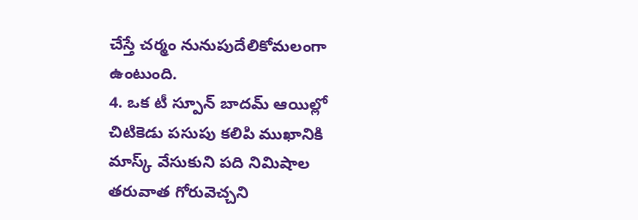చేస్తే చర్మం నునుపుదేలికోమలంగా ఉంటుంది.
4. ఒక టీ స్పూన్ బాదమ్ ఆయిల్లో చిటికెడు పసుపు కలిపి ముఖానికి మాస్క్ వేసుకుని పది నిమిషాల తరువాత గోరువెచ్చని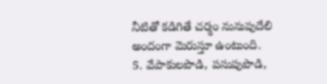నీటితో కడిగితే చర్మం నునుపుదేలి అందంగా మెరుస్తూ ఉంటుంది.
5. వేపాకులపొడి, పసుపుపొడి,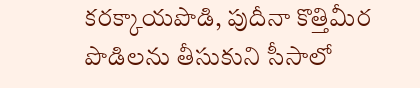కరక్కాయపొడి, పుదీనా కొత్తిమీర పొడిలను తీసుకుని సీసాలో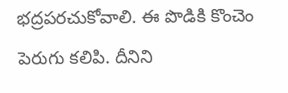భద్రపరచుకోవాలి. ఈ పొడికి కొంచెం పెరుగు కలిపి. దీనిని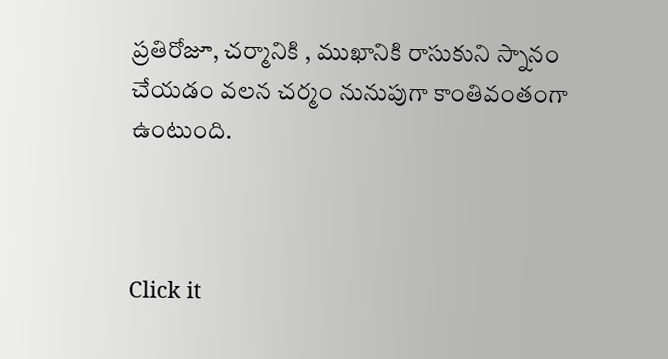ప్రతిరోజూ, చర్మానికి , ముఖానికి రాసుకుని స్నానం చేయడం వలన చర్మం నునుపుగా కాంతివంతంగా ఉంటుంది.



Click it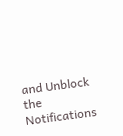and Unblock the Notifications